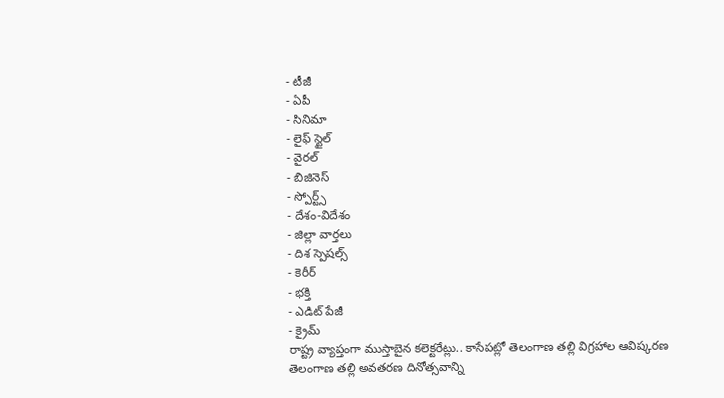- టీజీ
- ఏపీ
- సినిమా
- లైఫ్ స్టైల్
- వైరల్
- బిజినెస్
- స్పోర్ట్స్
- దేశం-విదేశం
- జిల్లా వార్తలు
- దిశ స్పెషల్స్
- కెరీర్
- భక్తి
- ఎడిట్ పేజీ
- క్రైమ్
రాష్ట్ర వ్యాప్తంగా ముస్తాబైన కలెక్టరేట్లు.. కాసేపట్లో తెలంగాణ తల్లి విగ్రహాల ఆవిష్కరణ
తెలంగాణ తల్లి అవతరణ దినోత్సవాన్ని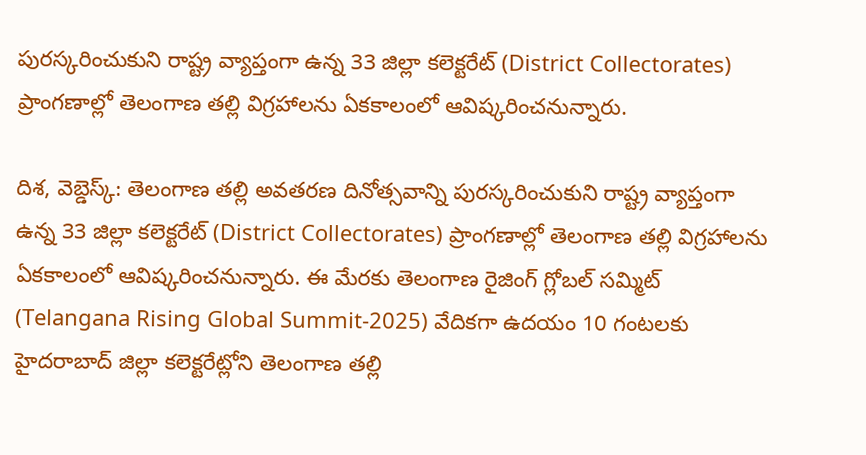పురస్కరించుకుని రాష్ట్ర వ్యాప్తంగా ఉన్న 33 జిల్లా కలెక్టరేట్ (District Collectorates) ప్రాంగణాల్లో తెలంగాణ తల్లి విగ్రహాలను ఏకకాలంలో ఆవిష్కరించనున్నారు.

దిశ, వెబ్డెస్క్: తెలంగాణ తల్లి అవతరణ దినోత్సవాన్ని పురస్కరించుకుని రాష్ట్ర వ్యాప్తంగా ఉన్న 33 జిల్లా కలెక్టరేట్ (District Collectorates) ప్రాంగణాల్లో తెలంగాణ తల్లి విగ్రహాలను ఏకకాలంలో ఆవిష్కరించనున్నారు. ఈ మేరకు తెలంగాణ రైజింగ్ గ్లోబల్ సమ్మిట్ (Telangana Rising Global Summit-2025) వేదికగా ఉదయం 10 గంటలకు హైదరాబాద్ జిల్లా కలెక్టరేట్లోని తెలంగాణ తల్లి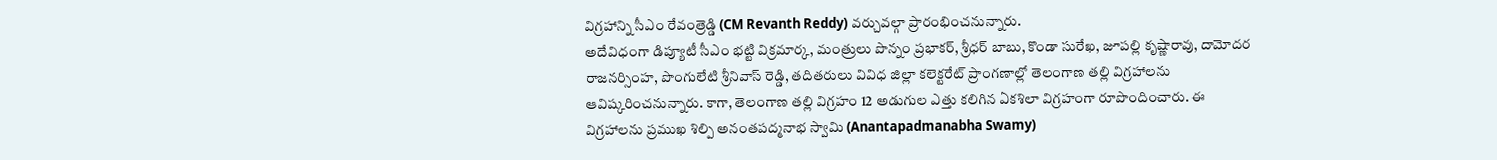విగ్రహాన్ని సీఎం రేవంత్రెడ్డి (CM Revanth Reddy) వర్చువల్గా ప్రారంభించనున్నారు.
అదేవిధంగా డిప్యూటీ సీఎం భట్టి విక్రమార్క, మంత్రులు పొన్నం ప్రభాకర్, శ్రీధర్ బాబు, కొండా సురేఖ, జూపల్లి కృష్ణారావు, దామోదర రాజనర్సింహ, పొంగులేటి శ్రీనివాస్ రెడ్డి, తదితరులు వివిధ జిల్లా కలెక్టరేట్ ప్రాంగణాల్లో తెలంగాణ తల్లి విగ్రహాలను ఆవిష్కరించనున్నారు. కాగా, తెలంగాణ తల్లి విగ్రహం 12 అడుగుల ఎత్తు కలిగిన ఏకశిలా విగ్రహంగా రూపొందించారు. ఈ విగ్రహాలను ప్రముఖ శిల్పి అనంతపద్మనాభ స్వామి (Anantapadmanabha Swamy)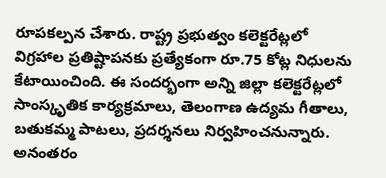రూపకల్పన చేశారు. రాష్ట్ర ప్రభుత్వం కలెక్టరేట్లలో విగ్రహాల ప్రతిష్టాపనకు ప్రత్యేకంగా రూ.75 కోట్ల నిధులను కేటాయించింది. ఈ సందర్భంగా అన్ని జిల్లా కలెక్టరేట్లలో సాంస్కృతిక కార్యక్రమాలు, తెలంగాణ ఉద్యమ గీతాలు, బతుకమ్మ పాటలు, ప్రదర్శనలు నిర్వహించనున్నారు. అనంతరం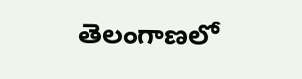తెలంగాణలో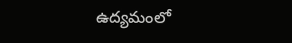ఉద్యమంలో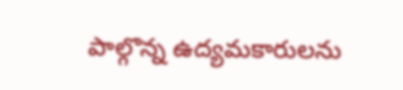పాల్గొన్న ఉద్యమకారులను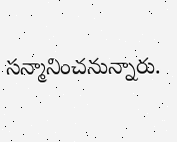సన్మానించనున్నారు.